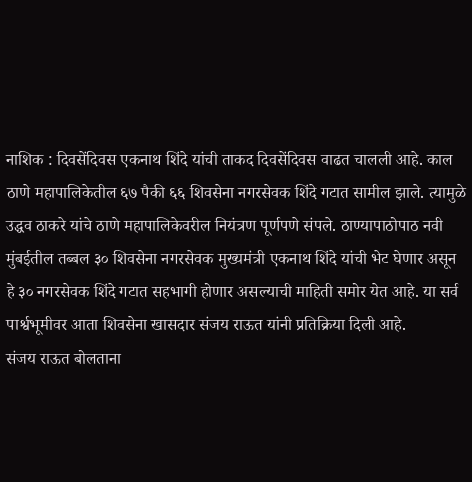नाशिक : दिवसेंदिवस एकनाथ शिंदे यांची ताकद दिवसेंदिवस वाढत चालली आहे. काल ठाणे महापालिकेतील ६७ पैकी ६६ शिवसेना नगरसेवक शिंदे गटात सामील झाले. त्यामुळे उद्धव ठाकरे यांचे ठाणे महापालिकेवरील नियंत्रण पूर्णपणे संपले. ठाण्यापाठोपाठ नवी मुंबईतील तब्बल ३० शिवसेना नगरसेवक मुख्यमंत्री एकनाथ शिंदे यांची भेट घेणार असून हे ३० नगरसेवक शिंदे गटात सहभागी होणार असल्याची माहिती समोर येत आहे. या सर्व पार्श्वभूमीवर आता शिवसेना खासदार संजय राऊत यांनी प्रतिक्रिया दिली आहे.
संजय राऊत बोलताना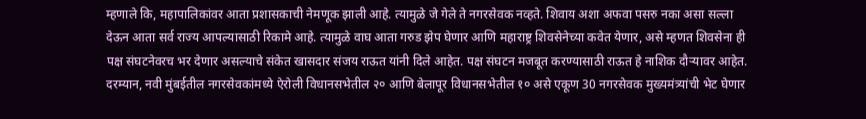म्हणाले कि, महापालिकांवर आता प्रशासकाची नेमणूक झाली आहे. त्यामुळे जे गेले ते नगरसेवक नव्हते. शिवाय अशा अफवा पसरु नका असा सल्ला देऊन आता सर्व राज्य आपल्यासाठी रिकामे आहे. त्यामुळे वाघ आता गरुड झेप घेणार आणि महाराष्ट्र शिवसेनेच्या कवेत येणार, असे म्हणत शिवसेना ही पक्ष संघटनेवरच भर देणार असल्याचे संकेत खासदार संजय राऊत यांनी दिले आहेत. पक्ष संघटन मजबूत करण्यासाठी राऊत हे नाशिक दौऱ्यावर आहेत.
दरम्यान, नवी मुंबईतील नगरसेवकांमध्ये ऐरोली विधानसभेतील २० आणि बेलापूर विधानसभेतील १० असे एकूण 30 नगरसेवक मुख्यमंत्र्यांची भेट घेणार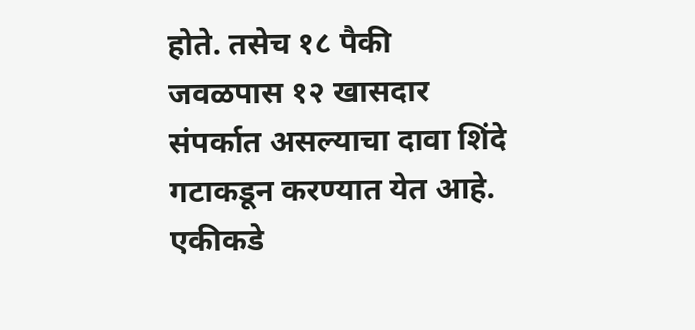होते. तसेच १८ पैकी जवळपास १२ खासदार संपर्कात असल्याचा दावा शिंदे गटाकडून करण्यात येत आहे. एकीकडे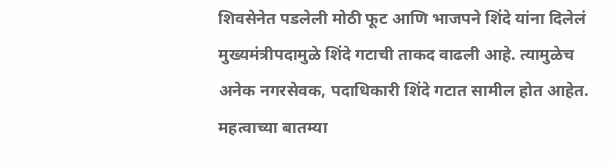शिवसेनेत पडलेली मोठी फूट आणि भाजपने शिंदे यांना दिलेलं मुख्यमंत्रीपदामुळे शिंदे गटाची ताकद वाढली आहे. त्यामुळेच अनेक नगरसेवक, पदाधिकारी शिंदे गटात सामील होत आहेत.
महत्वाच्या बातम्या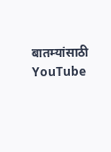बातम्यांसाठी YouTube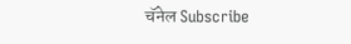चॅनेल Subscribe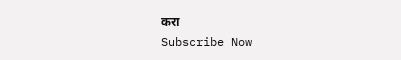करा
Subscribe Now